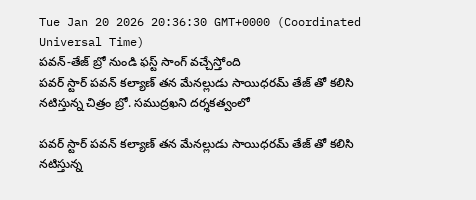Tue Jan 20 2026 20:36:30 GMT+0000 (Coordinated Universal Time)
పవన్-తేజ్ బ్రో నుండి ఫస్ట్ సాంగ్ వచ్చేస్తోంది
పవర్ స్టార్ పవన్ కల్యాణ్ తన మేనల్లుడు సాయిధరమ్ తేజ్ తో కలిసి నటిస్తున్న చిత్రం బ్రో. సముద్రఖని దర్శకత్వంలో

పవర్ స్టార్ పవన్ కల్యాణ్ తన మేనల్లుడు సాయిధరమ్ తేజ్ తో కలిసి నటిస్తున్న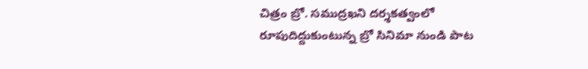చిత్రం బ్రో. సముద్రఖని దర్శకత్వంలో రూపుదిద్దుకుంటున్న బ్రో సినిమా నుండి పాట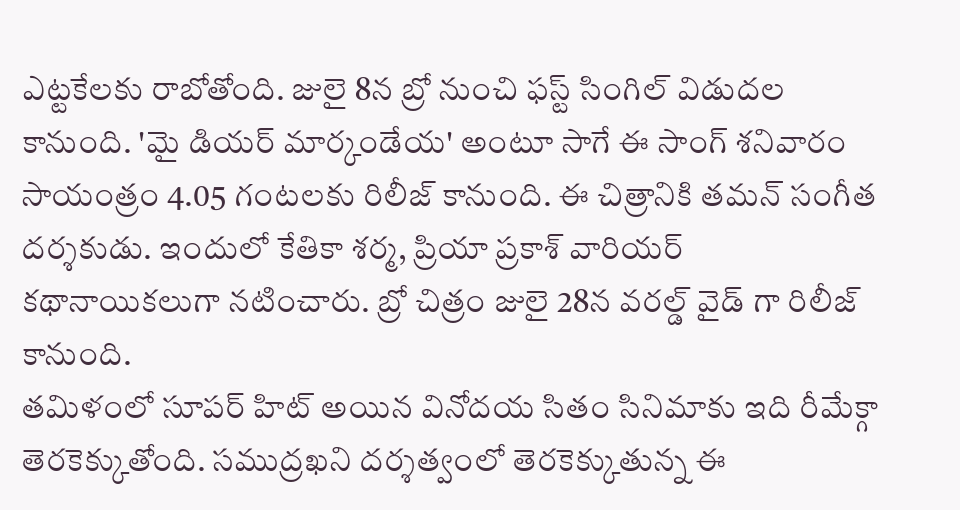ఎట్టకేలకు రాబోతోంది. జులై 8న బ్రో నుంచి ఫస్ట్ సింగిల్ విడుదల కానుంది. 'మై డియర్ మార్కండేయ' అంటూ సాగే ఈ సాంగ్ శనివారం సాయంత్రం 4.05 గంటలకు రిలీజ్ కానుంది. ఈ చిత్రానికి తమన్ సంగీత దర్శకుడు. ఇందులో కేతికా శర్మ, ప్రియా ప్రకాశ్ వారియర్ కథానాయికలుగా నటించారు. బ్రో చిత్రం జులై 28న వరల్డ్ వైడ్ గా రిలీజ్ కానుంది.
తమిళంలో సూపర్ హిట్ అయిన వినోదయ సితం సినిమాకు ఇది రీమేక్గా తెరకెక్కుతోంది. సముద్రఖని దర్శత్వంలో తెరకెక్కుతున్న ఈ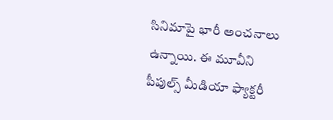సినిమాపై భారీ అంచనాలు ఉన్నాయి. ఈ మూవీని పీపుల్స్ మీడియా ఫ్యాక్టరీ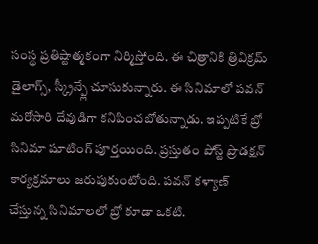సంస్థ ప్రతిష్టాత్మకంగా నిర్మిస్తోంది. ఈ చిత్రానికి త్రివిక్రమ్ డైలాగ్స్, స్క్రీన్ప్లే చూసుకున్నారు. ఈ సినిమాలో పవన్ మరోసారి దేవుడిగా కనిపించబోతున్నాడు. ఇప్పటికే బ్రో సినిమా షూటింగ్ పూర్తయింది. ప్రస్తుతం పోస్ట్ ప్రొడక్షన్ కార్యక్రమాలు జరుపుకుంటోంది. పవన్ కళ్యాణ్ చేస్తున్న సినిమాలలో బ్రో కూడా ఒకటి.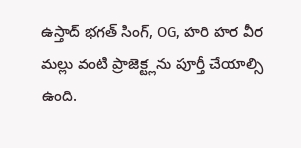ఉస్తాద్ భగత్ సింగ్, OG, హరి హర వీర మల్లు వంటి ప్రాజెక్ట్లను పూర్తీ చేయాల్సి ఉంది.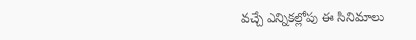వచ్చే ఎన్నికల్లోపు ఈ సినిమాలు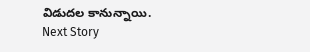విడుదల కానున్నాయి.
Next Story